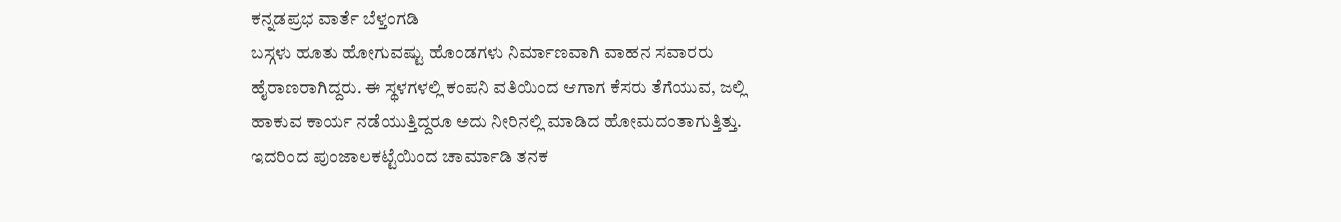ಕನ್ನಡಪ್ರಭ ವಾರ್ತೆ ಬೆಳ್ತಂಗಡಿ
ಬಸ್ಗಳು ಹೂತು ಹೋಗುವಷ್ಟು ಹೊಂಡಗಳು ನಿರ್ಮಾಣವಾಗಿ ವಾಹನ ಸವಾರರು ಹೈರಾಣರಾಗಿದ್ದರು. ಈ ಸ್ಥಳಗಳಲ್ಲಿ ಕಂಪನಿ ವತಿಯಿಂದ ಆಗಾಗ ಕೆಸರು ತೆಗೆಯುವ, ಜಲ್ಲಿ ಹಾಕುವ ಕಾರ್ಯ ನಡೆಯುತ್ತಿದ್ದರೂ ಅದು ನೀರಿನಲ್ಲಿ ಮಾಡಿದ ಹೋಮದಂತಾಗುತ್ತಿತ್ತು. ಇದರಿಂದ ಪುಂಜಾಲಕಟ್ಟೆಯಿಂದ ಚಾರ್ಮಾಡಿ ತನಕ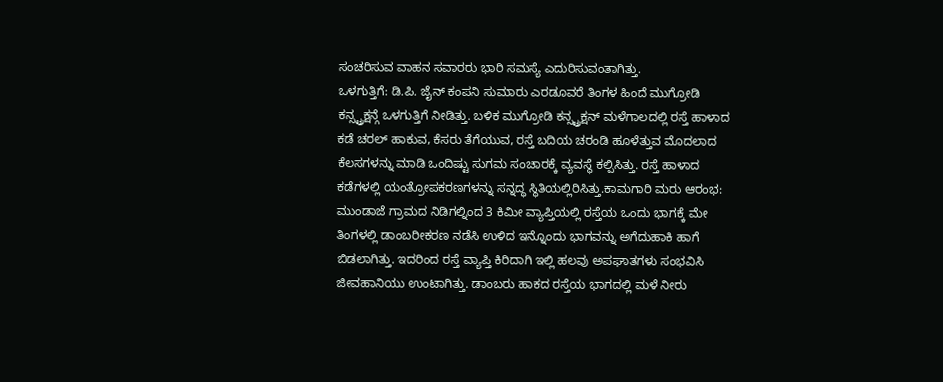ಸಂಚರಿಸುವ ವಾಹನ ಸವಾರರು ಭಾರಿ ಸಮಸ್ಯೆ ಎದುರಿಸುವಂತಾಗಿತ್ತು.
ಒಳಗುತ್ತಿಗೆ: ಡಿ.ಪಿ. ಜೈನ್ ಕಂಪನಿ ಸುಮಾರು ಎರಡೂವರೆ ತಿಂಗಳ ಹಿಂದೆ ಮುಗ್ರೋಡಿ ಕನ್ಸ್ಟ್ರಕ್ಷನ್ಗೆ ಒಳಗುತ್ತಿಗೆ ನೀಡಿತ್ತು. ಬಳಿಕ ಮುಗ್ರೋಡಿ ಕನ್ಸ್ಟ್ರಕ್ಷನ್ ಮಳೆಗಾಲದಲ್ಲಿ ರಸ್ತೆ ಹಾಳಾದ ಕಡೆ ಚರಲ್ ಹಾಕುವ, ಕೆಸರು ತೆಗೆಯುವ, ರಸ್ತೆ ಬದಿಯ ಚರಂಡಿ ಹೂಳೆತ್ತುವ ಮೊದಲಾದ ಕೆಲಸಗಳನ್ನು ಮಾಡಿ ಒಂದಿಷ್ಟು ಸುಗಮ ಸಂಚಾರಕ್ಕೆ ವ್ಯವಸ್ಥೆ ಕಲ್ಪಿಸಿತ್ತು. ರಸ್ತೆ ಹಾಳಾದ ಕಡೆಗಳಲ್ಲಿ ಯಂತ್ರೋಪಕರಣಗಳನ್ನು ಸನ್ನದ್ಧ ಸ್ಥಿತಿಯಲ್ಲಿರಿಸಿತ್ತು.ಕಾಮಗಾರಿ ಮರು ಆರಂಭ: ಮುಂಡಾಜೆ ಗ್ರಾಮದ ನಿಡಿಗಲ್ನಿಂದ 3 ಕಿಮೀ ವ್ಯಾಪ್ತಿಯಲ್ಲಿ ರಸ್ತೆಯ ಒಂದು ಭಾಗಕ್ಕೆ ಮೇ ತಿಂಗಳಲ್ಲಿ ಡಾಂಬರೀಕರಣ ನಡೆಸಿ ಉಳಿದ ಇನ್ನೊಂದು ಭಾಗವನ್ನು ಅಗೆದುಹಾಕಿ ಹಾಗೆ ಬಿಡಲಾಗಿತ್ತು. ಇದರಿಂದ ರಸ್ತೆ ವ್ಯಾಪ್ತಿ ಕಿರಿದಾಗಿ ಇಲ್ಲಿ ಹಲವು ಅಪಘಾತಗಳು ಸಂಭವಿಸಿ ಜೀವಹಾನಿಯು ಉಂಟಾಗಿತ್ತು. ಡಾಂಬರು ಹಾಕದ ರಸ್ತೆಯ ಭಾಗದಲ್ಲಿ ಮಳೆ ನೀರು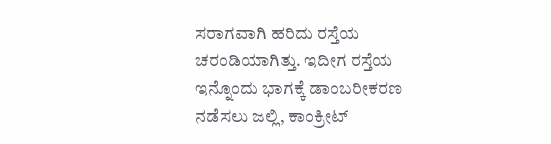ಸರಾಗವಾಗಿ ಹರಿದು ರಸ್ತೆಯ ಚರಂಡಿಯಾಗಿತ್ತು. ಇದೀಗ ರಸ್ತೆಯ ಇನ್ನೊಂದು ಭಾಗಕ್ಕೆ ಡಾಂಬರೀಕರಣ ನಡೆಸಲು ಜಲ್ಲಿ, ಕಾಂಕ್ರೀಟ್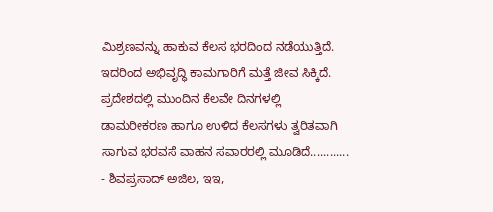ಮಿಶ್ರಣವನ್ನು ಹಾಕುವ ಕೆಲಸ ಭರದಿಂದ ನಡೆಯುತ್ತಿದೆ. ಇದರಿಂದ ಅಭಿವೃದ್ಧಿ ಕಾಮಗಾರಿಗೆ ಮತ್ತೆ ಜೀವ ಸಿಕ್ಕಿದೆ. ಪ್ರದೇಶದಲ್ಲಿ ಮುಂದಿನ ಕೆಲವೇ ದಿನಗಳಲ್ಲಿ ಡಾಮರೀಕರಣ ಹಾಗೂ ಉಳಿದ ಕೆಲಸಗಳು ತ್ವರಿತವಾಗಿ ಸಾಗುವ ಭರವಸೆ ವಾಹನ ಸವಾರರಲ್ಲಿ ಮೂಡಿದೆ............
- ಶಿವಪ್ರಸಾದ್ ಅಜಿಲ, ಇಇ,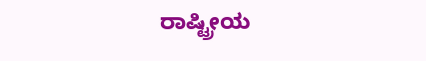ರಾಷ್ಟ್ರೀಯ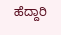ಹೆದ್ದಾರಿ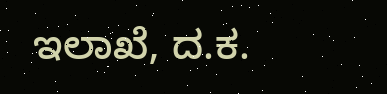ಇಲಾಖೆ, ದ.ಕ.